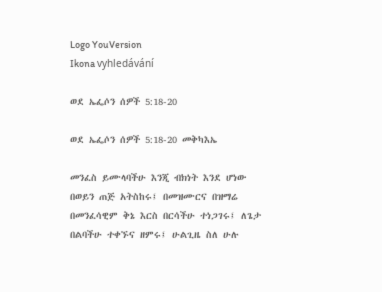Logo YouVersion
Ikona vyhledávání

ወደ ኤፌሶን ሰዎች 5:18-20

ወደ ኤፌሶን ሰዎች 5:18-20 መቅካእኤ

መንፈስ ይሙላባችሁ እንጂ ብክነት እንደ ሆነው በወይን ጠጅ አትስከሩ፤ በመዝሙርና በዝማሬ በመንፈሳዊም ቅኔ እርስ በርሳችሁ ተነጋገሩ፤ ለጌታ በልባችሁ ተቀኙና ዘምሩ፤ ሁልጊዜ ስለ ሁሉ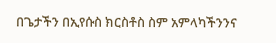በጌታችን በኢየሱስ ክርስቶስ ስም አምላካችንንና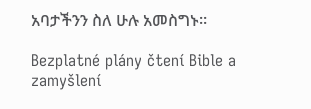አባታችንን ስለ ሁሉ አመስግኑ።

Bezplatné plány čtení Bible a zamyšlení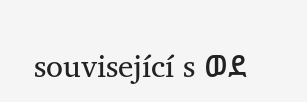související s ወደ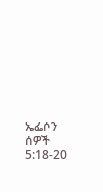ኤፌሶን ሰዎች 5:18-20